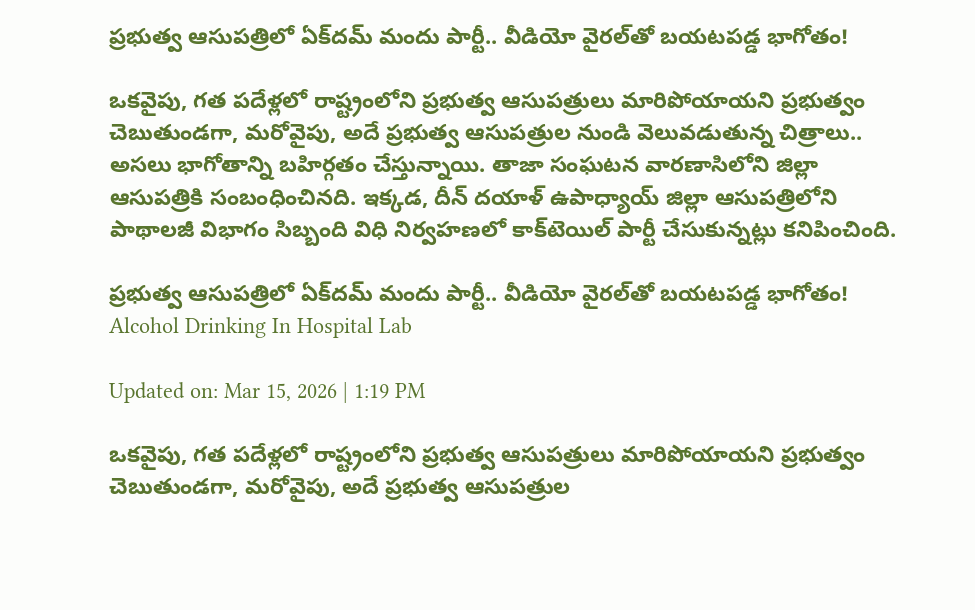ప్రభుత్వ ఆసుపత్రిలో ఏక్‌దమ్ మందు పార్టీ.. వీడియో వైరల్‌తో బయటపడ్డ భాగోతం!

ఒకవైపు, గత పదేళ్లలో రాష్ట్రంలోని ప్రభుత్వ ఆసుపత్రులు మారిపోయాయని ప్రభుత్వం చెబుతుండగా, మరోవైపు, అదే ప్రభుత్వ ఆసుపత్రుల నుండి వెలువడుతున్న చిత్రాలు.. అసలు భాగోతాన్ని బహిర్గతం చేస్తున్నాయి. తాజా సంఘటన వారణాసిలోని జిల్లా ఆసుపత్రికి సంబంధించినది. ఇక్కడ, దీన్ దయాళ్ ఉపాధ్యాయ్ జిల్లా ఆసుపత్రిలోని పాథాలజీ విభాగం సిబ్బంది విధి నిర్వహణలో కాక్‌టెయిల్ పార్టీ చేసుకున్నట్లు కనిపించింది.

ప్రభుత్వ ఆసుపత్రిలో ఏక్‌దమ్ మందు పార్టీ.. వీడియో వైరల్‌తో బయటపడ్డ భాగోతం!
Alcohol Drinking In Hospital Lab

Updated on: Mar 15, 2026 | 1:19 PM

ఒకవైపు, గత పదేళ్లలో రాష్ట్రంలోని ప్రభుత్వ ఆసుపత్రులు మారిపోయాయని ప్రభుత్వం చెబుతుండగా, మరోవైపు, అదే ప్రభుత్వ ఆసుపత్రుల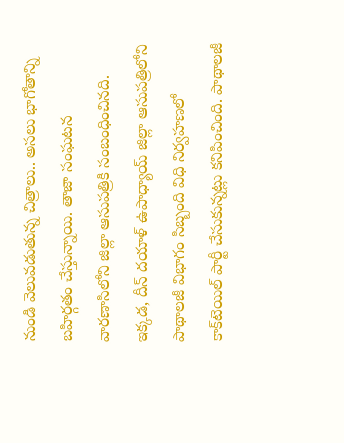నుండి వెలువడుతున్న చిత్రాలు.. అసలు భాగోతాన్ని బహిర్గతం చేస్తున్నాయి. తాజా సంఘటన వారణాసిలోని జిల్లా ఆసుపత్రికి సంబంధించినది. ఇక్కడ, దీన్ దయాళ్ ఉపాధ్యాయ్ జిల్లా ఆసుపత్రిలోని పాథాలజీ విభాగం సిబ్బంది విధి నిర్వహణలో కాక్‌టెయిల్ పార్టీ చేసుకున్నట్లు కనిపించింది. పాథాలజీ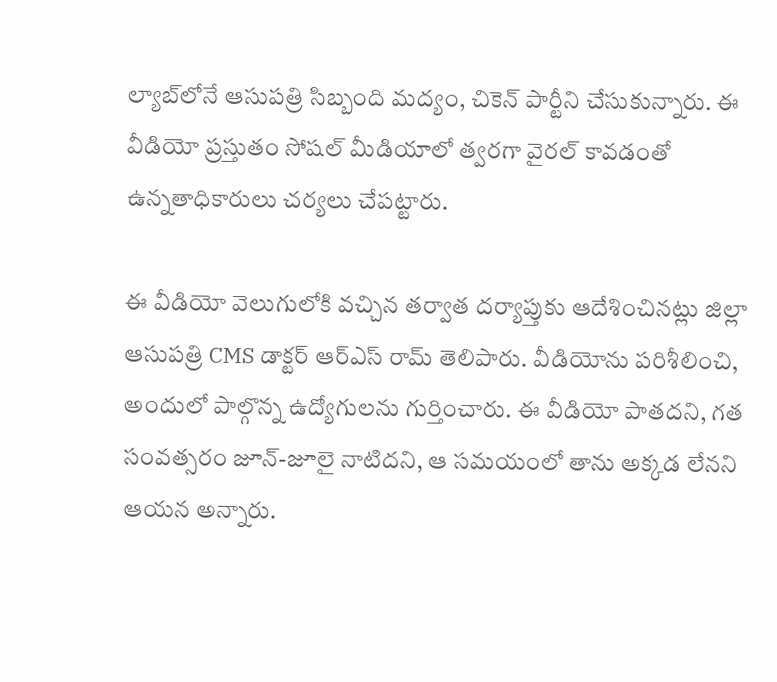ల్యాబ్‌లోనే ఆసుపత్రి సిబ్బంది మద్యం, చికెన్ పార్టీని చేసుకున్నారు. ఈ వీడియో ప్రస్తుతం సోషల్ మీడియాలో త్వరగా వైరల్ కావడంతో ఉన్నతాధికారులు చర్యలు చేపట్టారు.

ఈ వీడియో వెలుగులోకి వచ్చిన తర్వాత దర్యాప్తుకు ఆదేశించినట్లు జిల్లా ఆసుపత్రి CMS డాక్టర్ ఆర్ఎస్ రామ్ తెలిపారు. వీడియోను పరిశీలించి, అందులో పాల్గొన్న ఉద్యోగులను గుర్తించారు. ఈ వీడియో పాతదని, గత సంవత్సరం జూన్-జూలై నాటిదని, ఆ సమయంలో తాను అక్కడ లేనని ఆయన అన్నారు.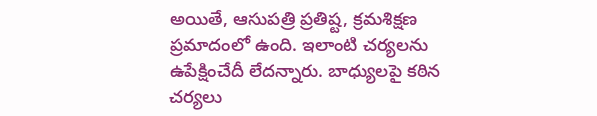అయితే, ఆసుపత్రి ప్రతిష్ట, క్రమశిక్షణ ప్రమాదంలో ఉంది. ఇలాంటి చర్యలను ఉపేక్షించేదీ లేదన్నారు. బాధ్యులపై కఠిన చర్యలు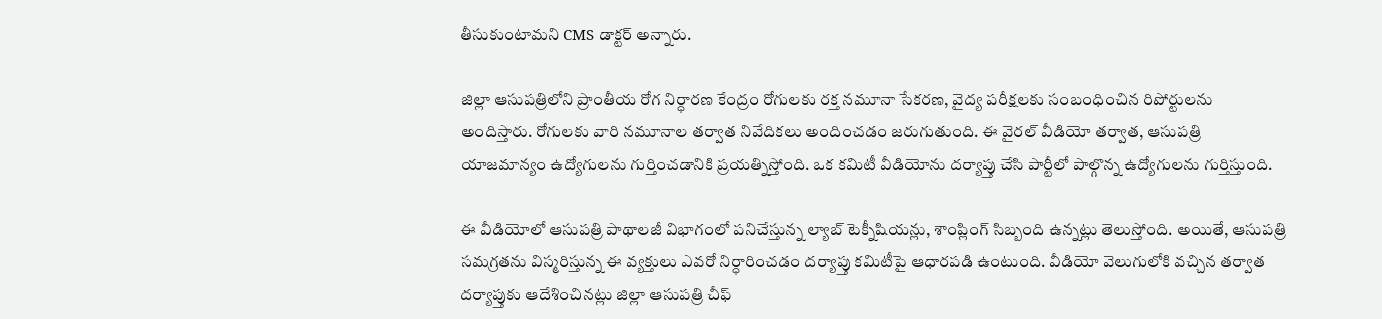తీసుకుంటామని CMS డాక్టర్ అన్నారు.

జిల్లా ఆసుపత్రిలోని ప్రాంతీయ రోగ నిర్ధారణ కేంద్రం రోగులకు రక్త నమూనా సేకరణ, వైద్య పరీక్షలకు సంబంధించిన రిపోర్టులను అందిస్తారు. రోగులకు వారి నమూనాల తర్వాత నివేదికలు అందించడం జరుగుతుంది. ఈ వైరల్ వీడియో తర్వాత, ఆసుపత్రి యాజమాన్యం ఉద్యోగులను గుర్తించడానికి ప్రయత్నిస్తోంది. ఒక కమిటీ వీడియోను దర్యాప్తు చేసి పార్టీలో పాల్గొన్న ఉద్యోగులను గుర్తిస్తుంది.

ఈ వీడియోలో ఆసుపత్రి పాథాలజీ విభాగంలో పనిచేస్తున్న ల్యాబ్ టెక్నీషియన్లు, శాంప్లింగ్ సిబ్బంది ఉన్నట్లు తెలుస్తోంది. అయితే, ఆసుపత్రి సమగ్రతను విస్మరిస్తున్న ఈ వ్యక్తులు ఎవరో నిర్ధారించడం దర్యాప్తు కమిటీపై ఆధారపడి ఉంటుంది. వీడియో వెలుగులోకి వచ్చిన తర్వాత దర్యాప్తుకు ఆదేశించినట్లు జిల్లా ఆసుపత్రి చీఫ్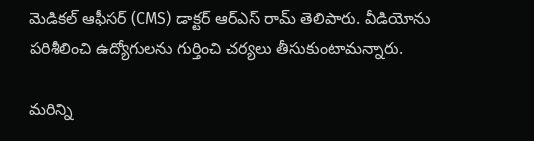మెడికల్ ఆఫీసర్ (CMS) డాక్టర్ ఆర్ఎస్ రామ్ తెలిపారు. వీడియోను పరిశీలించి ఉద్యోగులను గుర్తించి చర్యలు తీసుకుంటామన్నారు.

మరిన్ని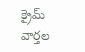క్రైమ్ వార్తల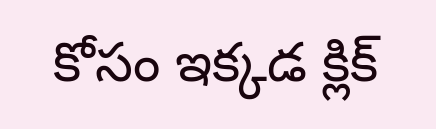కోసం ఇక్కడ క్లిక్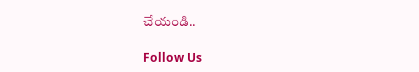చేయండి..

Follow Us